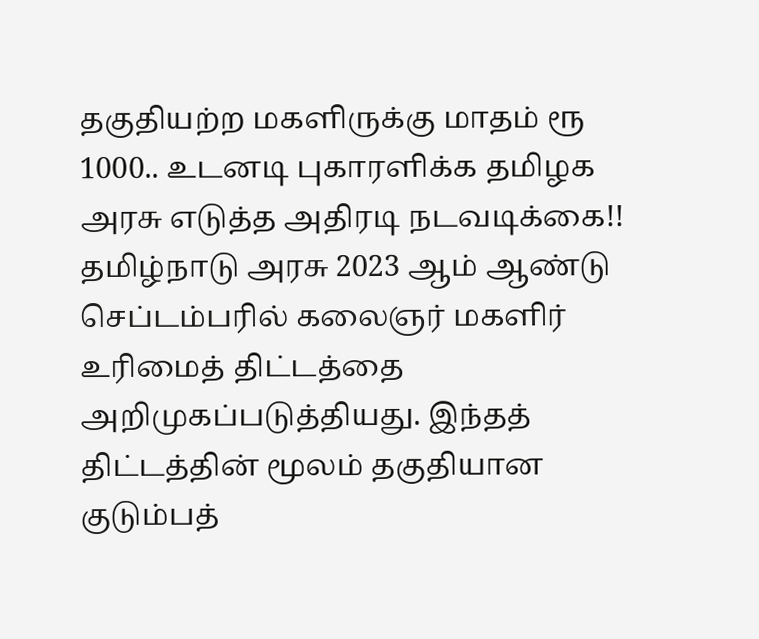தகுதியற்ற மகளிருக்கு மாதம் ரூ 1000.. உடனடி புகாரளிக்க தமிழக அரசு எடுத்த அதிரடி நடவடிக்கை!!
தமிழ்நாடு அரசு 2023 ஆம் ஆண்டு செப்டம்பரில் கலைஞர் மகளிர் உரிமைத் திட்டத்தை அறிமுகப்படுத்தியது. இந்தத் திட்டத்தின் மூலம் தகுதியான குடும்பத்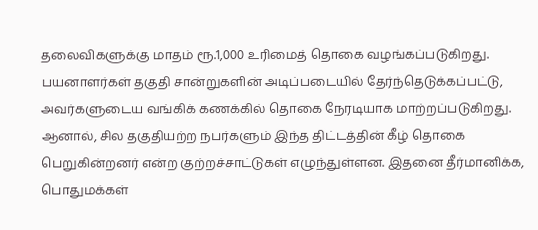தலைவிகளுக்கு மாதம் ரூ.1,000 உரிமைத் தொகை வழங்கப்படுகிறது. பயனாளர்கள் தகுதி சான்றுகளின் அடிப்படையில் தேர்ந்தெடுக்கப்பட்டு, அவர்களுடைய வங்கிக் கணக்கில் தொகை நேரடியாக மாற்றப்படுகிறது. ஆனால், சில தகுதியற்ற நபர்களும் இந்த திட்டத்தின் கீழ் தொகை பெறுகின்றனர் என்ற குற்றச்சாட்டுகள் எழுந்துள்ளன. இதனை தீர்மானிக்க, பொதுமக்கள்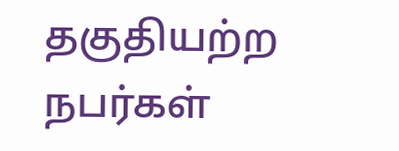தகுதியற்ற நபர்கள்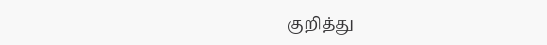குறித்து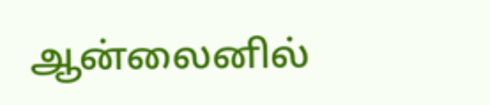ஆன்லைனில்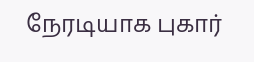நேரடியாக புகார்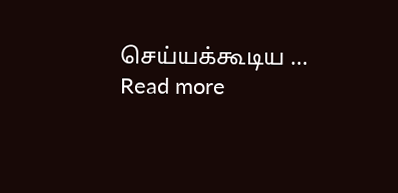செய்யக்கூடிய … Read more